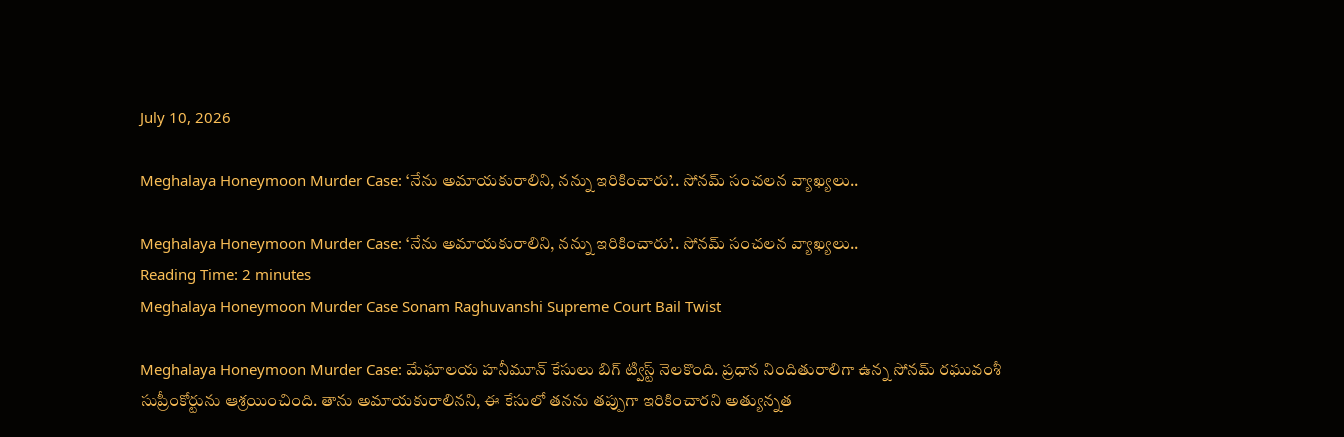July 10, 2026

Meghalaya Honeymoon Murder Case: ‘నేను అమాయకురాలిని, నన్ను ఇరికించారు’.. సోనమ్ సంచలన వ్యాఖ్యలు..

Meghalaya Honeymoon Murder Case: ‘నేను అమాయకురాలిని, నన్ను ఇరికించారు’.. సోనమ్ సంచలన వ్యాఖ్యలు..
Reading Time: 2 minutes
Meghalaya Honeymoon Murder Case Sonam Raghuvanshi Supreme Court Bail Twist

Meghalaya Honeymoon Murder Case: మేఘాలయ హనీమూన్ కేసులు బిగ్ ట్విస్ట్ నెలకొంది. ప్రధాన నిందితురాలిగా ఉన్న సోనమ్ రఘువంశీ సుప్రీంకోర్టును ఆశ్రయించింది. తాను అమాయకురాలినని, ఈ కేసులో తనను తప్పుగా ఇరికించారని అత్యున్నత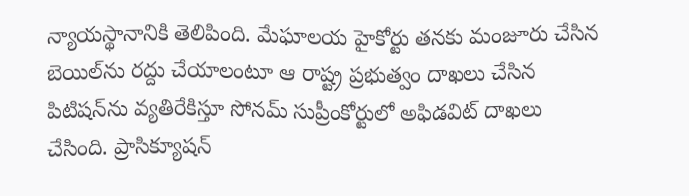న్యాయస్థానానికి తెలిపింది. మేఘాలయ హైకోర్టు తనకు మంజూరు చేసిన బెయిల్‌ను రద్దు చేయాలంటూ ఆ రాష్ట్ర ప్రభుత్వం దాఖలు చేసిన పిటిషన్‌ను వ్యతిరేకిస్తూ సోనమ్ సుప్రీంకోర్టులో అఫిడవిట్ దాఖలు చేసింది. ప్రాసిక్యూషన్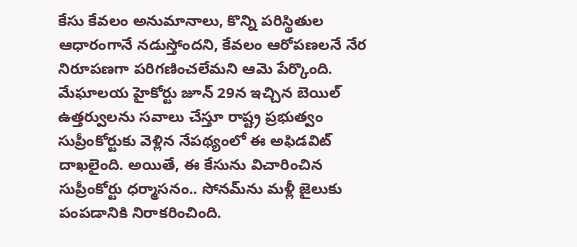కేసు కేవలం అనుమానాలు, కొన్ని పరిస్థితుల ఆధారంగానే నడుస్తోందని, కేవలం ఆరోపణలనే నేర నిరూపణగా పరిగణించలేమని ఆమె పేర్కొంది. మేఘాలయ హైకోర్టు జూన్ 29న ఇచ్చిన బెయిల్ ఉత్తర్వులను సవాలు చేస్తూ రాష్ట్ర ప్రభుత్వం సుప్రీంకోర్టుకు వెళ్లిన నేపథ్యంలో ఈ అఫిడవిట్ దాఖలైంది. అయితే, ఈ కేసును విచారించిన సుప్రీంకోర్టు ధర్మాసనం.. సోనమ్‌ను మళ్లీ జైలుకు పంపడానికి నిరాకరించింది.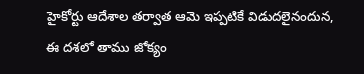హైకోర్టు ఆదేశాల తర్వాత ఆమె ఇప్పటికే విడుదలైనందున, ఈ దశలో తాము జోక్యం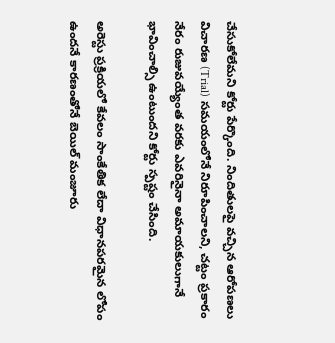చేసుకోలేమని కోర్టు పేర్కొంది. నిందితులపై వచ్చిన ఆరోపణలు విచారణ (Trial) సమయంలోనే నిరూపించాలని, చట్టం ప్రకారం నేరం రుజువయ్యేంత వరకు ఎవరినైనా అమాయకులుగానే భావించాల్సి ఉంటుందని కోర్టు స్పష్టం చేసింది.

అరెస్టు ప్రక్రియలో కేవలం సాంకేతిక లేదా విధానపరమైన లోపం ఉందనే కారణంతోనే బెయిల్ మంజూరు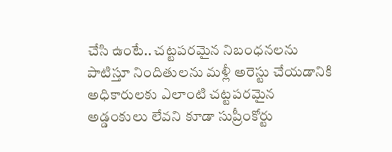చేసి ఉంటే.. చట్టపరమైన నిబంధనలను పాటిస్తూ నిందితులను మళ్లీ అరెస్టు చేయడానికి అధికారులకు ఎలాంటి చట్టపరమైన అడ్డంకులు లేవని కూడా సుప్రీంకోర్టు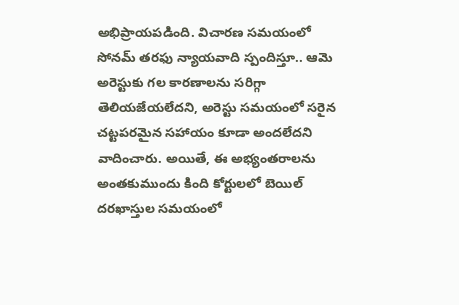అభిప్రాయపడింది. విచారణ సమయంలో సోనమ్ తరఫు న్యాయవాది స్పందిస్తూ.. ఆమె అరెస్టుకు గల కారణాలను సరిగ్గా తెలియజేయలేదని, అరెస్టు సమయంలో సరైన చట్టపరమైన సహాయం కూడా అందలేదని వాదించారు. అయితే, ఈ అభ్యంతరాలను అంతకుముందు కింది కోర్టులలో బెయిల్ దరఖాస్తుల సమయంలో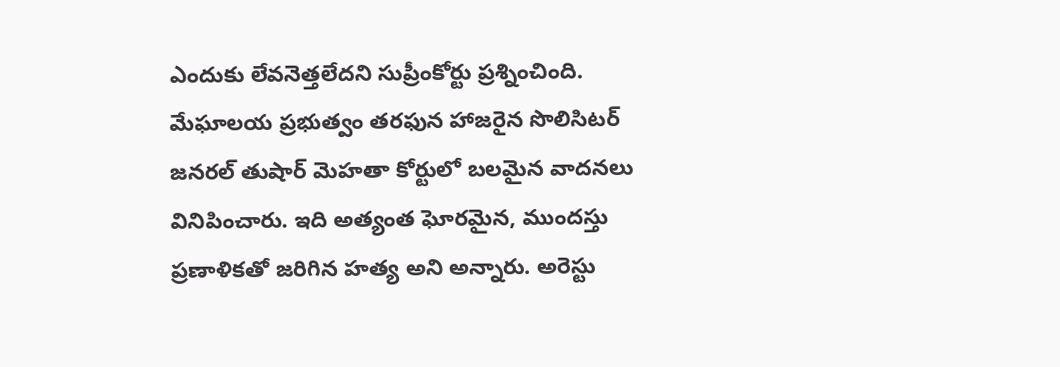ఎందుకు లేవనెత్తలేదని సుప్రీంకోర్టు ప్రశ్నించింది. మేఘాలయ ప్రభుత్వం తరఫున హాజరైన సొలిసిటర్ జనరల్ తుషార్ మెహతా కోర్టులో బలమైన వాదనలు వినిపించారు. ఇది అత్యంత ఘోరమైన, ముందస్తు ప్రణాళికతో జరిగిన హత్య అని అన్నారు. అరెస్టు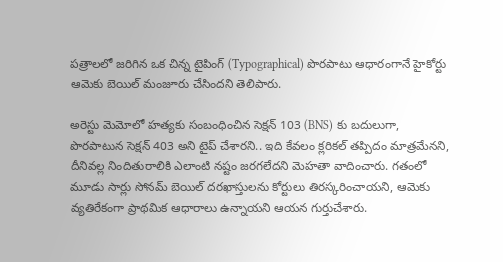పత్రాలలో జరిగిన ఒక చిన్న టైపింగ్ (Typographical) పొరపాటు ఆధారంగానే హైకోర్టు ఆమెకు బెయిల్ మంజూరు చేసిందని తెలిపారు.

అరెస్టు మెమోలో హత్యకు సంబంధించిన సెక్షన్ 103 (BNS) కు బదులుగా, పొరపాటున సెక్షన్ 403 అని టైప్ చేశారని.. ఇది కేవలం క్లరికల్ తప్పిదం మాత్రమేనని, దీనివల్ల నిందితురాలికి ఎలాంటి నష్టం జరగలేదని మెహతా వాదించారు. గతంలో మూడు సార్లు సోనమ్ బెయిల్ దరఖాస్తులను కోర్టులు తిరస్కరించాయని, ఆమెకు వ్యతిరేకంగా ప్రాథమిక ఆధారాలు ఉన్నాయని ఆయన గుర్తుచేశారు.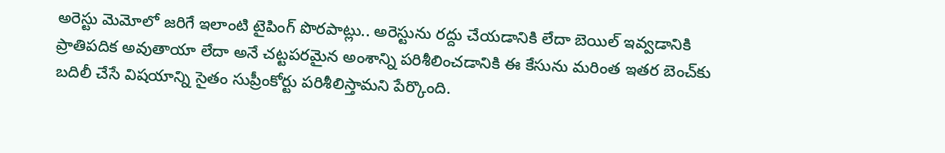అరెస్టు మెమోలో జరిగే ఇలాంటి టైపింగ్ పొరపాట్లు.. అరెస్టును రద్దు చేయడానికి లేదా బెయిల్ ఇవ్వడానికి ప్రాతిపదిక అవుతాయా లేదా అనే చట్టపరమైన అంశాన్ని పరిశీలించడానికి ఈ కేసును మరింత ఇతర బెంచ్‌కు బదిలీ చేసే విషయాన్ని సైతం సుప్రీంకోర్టు పరిశీలిస్తామని పేర్కొంది.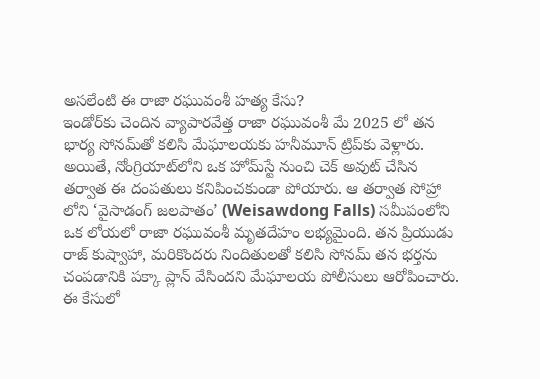అసలేంటి ఈ రాజా రఘువంశీ హత్య కేసు?
ఇండోర్‌కు చెందిన వ్యాపారవేత్త రాజా రఘువంశీ మే 2025 లో తన భార్య సోనమ్‌తో కలిసి మేఘాలయకు హనీమూన్ ట్రిప్‌కు వెళ్లారు. అయితే, నోంగ్రియాట్‌లోని ఒక హోమ్‌స్టే నుంచి చెక్ అవుట్ చేసిన తర్వాత ఈ దంపతులు కనిపించకుండా పోయారు. ఆ తర్వాత సోహ్రా లోని ‘వైసాడంగ్ జలపాతం’ (Weisawdong Falls) సమీపంలోని ఒక లోయలో రాజా రఘువంశీ మృతదేహం లభ్యమైంది. తన ప్రియుడు రాజ్ కుష్వాహా, మరికొందరు నిందితులతో కలిసి సోనమ్ తన భర్తను చంపడానికి పక్కా ప్లాన్ వేసిందని మేఘాలయ పోలీసులు ఆరోపించారు. ఈ కేసులో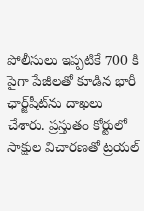పోలీసులు ఇప్పటికే 700 కి పైగా పేజీలతో కూడిన భారీ ఛార్జ్‌షీట్‌ను దాఖలు చేశారు. ప్రస్తుతం కోర్టులో సాక్షుల విచారణతో ట్రయల్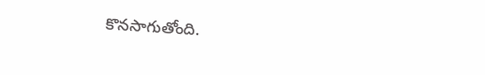కొనసాగుతోంది.